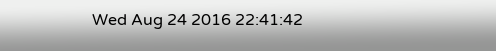Wed Aug 24 2016 22:41:42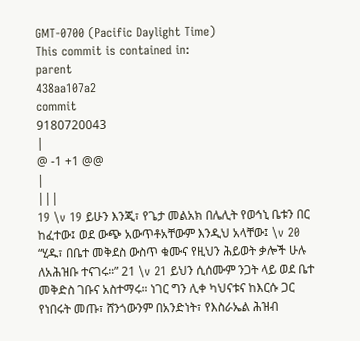GMT-0700 (Pacific Daylight Time)
This commit is contained in:
parent
438aa107a2
commit
9180720043
|
@ -1 +1 @@
|
|||
19 \v 19 ይሁን እንጂ፣ የጌታ መልአክ በሌሊት የወኅኒ ቤቱን በር ከፈተው፤ ወደ ውጭ አውጥቶአቸውም እንዲህ አላቸው፤ \v 20 “ሂዱ፣ በቤተ መቅደስ ውስጥ ቁሙና የዚህን ሕይወት ቃሎች ሁሉ ለአሕዝቡ ተናገሩ።” 21 \v 21 ይህን ሲሰሙም ንጋት ላይ ወደ ቤተ መቅድስ ገቡና አስተማሩ። ነገር ግን ሊቀ ካህናቱና ከእርሱ ጋር የነበሩት መጡ፣ ሸንጎውንም በአንድነት፣ የእስራኤል ሕዝብ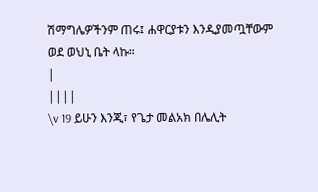ሽማግሌዎችንም ጠሩ፤ ሐዋርያቱን እንዲያመጧቸውም ወደ ወህኒ ቤት ላኩ።
|
||||
\v 19 ይሁን እንጂ፣ የጌታ መልአክ በሌሊት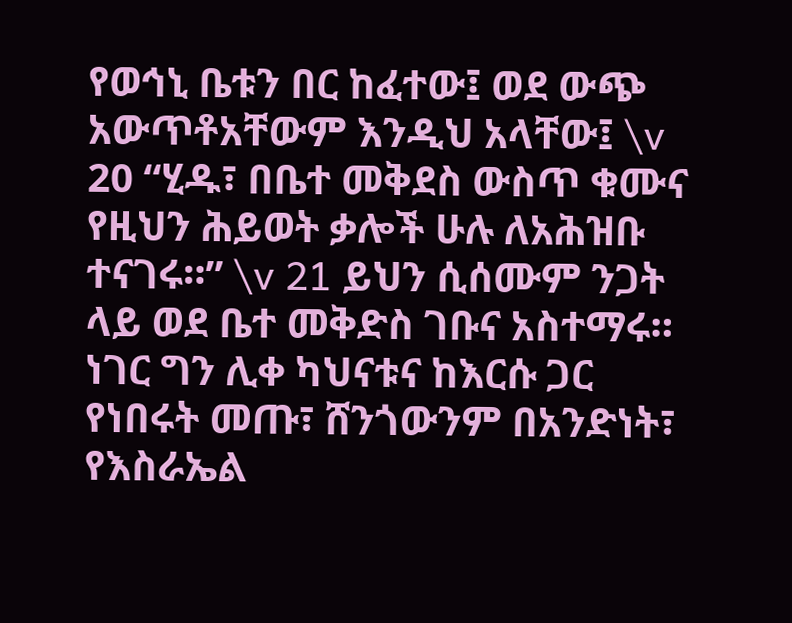የወኅኒ ቤቱን በር ከፈተው፤ ወደ ውጭ አውጥቶአቸውም እንዲህ አላቸው፤ \v 20 “ሂዱ፣ በቤተ መቅደስ ውስጥ ቁሙና የዚህን ሕይወት ቃሎች ሁሉ ለአሕዝቡ ተናገሩ።” \v 21 ይህን ሲሰሙም ንጋት ላይ ወደ ቤተ መቅድስ ገቡና አስተማሩ። ነገር ግን ሊቀ ካህናቱና ከእርሱ ጋር የነበሩት መጡ፣ ሸንጎውንም በአንድነት፣ የእስራኤል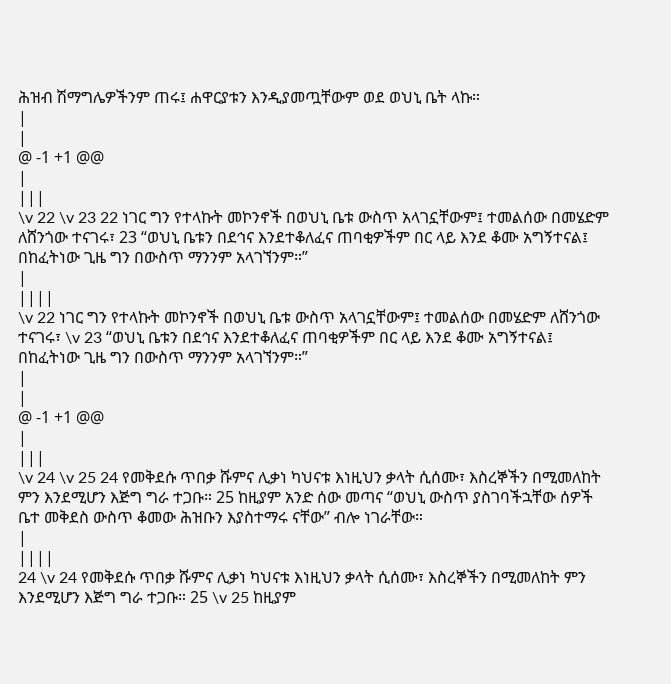ሕዝብ ሽማግሌዎችንም ጠሩ፤ ሐዋርያቱን እንዲያመጧቸውም ወደ ወህኒ ቤት ላኩ።
|
|
@ -1 +1 @@
|
|||
\v 22 \v 23 22 ነገር ግን የተላኩት መኮንኖች በወህኒ ቤቱ ውስጥ አላገኗቸውም፤ ተመልሰው በመሄድም ለሸንጎው ተናገሩ፣ 23 “ወህኒ ቤቱን በደኅና እንደተቆለፈና ጠባቂዎችም በር ላይ እንደ ቆሙ አግኝተናል፤ በከፈትነው ጊዜ ግን በውስጥ ማንንም አላገኘንም።”
|
||||
\v 22 ነገር ግን የተላኩት መኮንኖች በወህኒ ቤቱ ውስጥ አላገኗቸውም፤ ተመልሰው በመሄድም ለሸንጎው ተናገሩ፣ \v 23 “ወህኒ ቤቱን በደኅና እንደተቆለፈና ጠባቂዎችም በር ላይ እንደ ቆሙ አግኝተናል፤ በከፈትነው ጊዜ ግን በውስጥ ማንንም አላገኘንም።”
|
|
@ -1 +1 @@
|
|||
\v 24 \v 25 24 የመቅደሱ ጥበቃ ሹምና ሊቃነ ካህናቱ እነዚህን ቃላት ሲሰሙ፣ እስረኞችን በሚመለከት ምን እንደሚሆን እጅግ ግራ ተጋቡ። 25 ከዚያም አንድ ሰው መጣና “ወህኒ ውስጥ ያስገባችኋቸው ሰዎች ቤተ መቅደስ ውስጥ ቆመው ሕዝቡን እያስተማሩ ናቸው” ብሎ ነገራቸው።
|
||||
24 \v 24 የመቅደሱ ጥበቃ ሹምና ሊቃነ ካህናቱ እነዚህን ቃላት ሲሰሙ፣ እስረኞችን በሚመለከት ምን እንደሚሆን እጅግ ግራ ተጋቡ። 25 \v 25 ከዚያም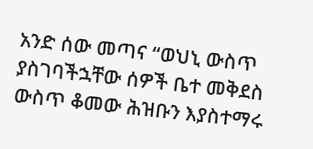አንድ ሰው መጣና “ወህኒ ውስጥ ያስገባችኋቸው ሰዎች ቤተ መቅደስ ውስጥ ቆመው ሕዝቡን እያስተማሩ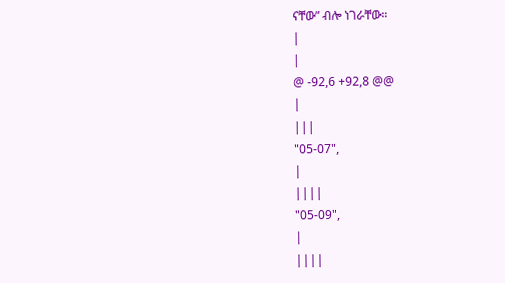ናቸው” ብሎ ነገራቸው።
|
|
@ -92,6 +92,8 @@
|
|||
"05-07",
|
||||
"05-09",
|
||||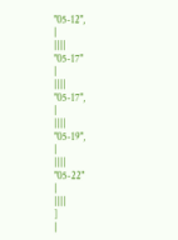"05-12",
|
||||
"05-17"
|
||||
"05-17",
|
||||
"05-19",
|
||||
"05-22"
|
||||
]
|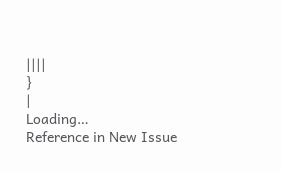||||
}
|
Loading…
Reference in New Issue